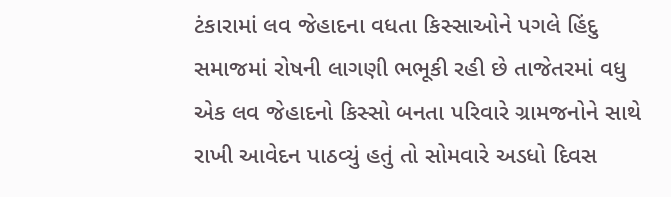ટંકારામાં લવ જેહાદના વધતા કિસ્સાઓને પગલે હિંદુ સમાજમાં રોષની લાગણી ભભૂકી રહી છે તાજેતરમાં વધુ એક લવ જેહાદનો કિસ્સો બનતા પરિવારે ગ્રામજનોને સાથે રાખી આવેદન પાઠવ્યું હતું તો સોમવારે અડધો દિવસ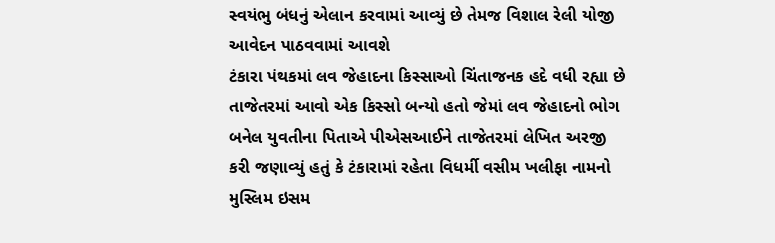સ્વયંભુ બંધનું એલાન કરવામાં આવ્યું છે તેમજ વિશાલ રેલી યોજી આવેદન પાઠવવામાં આવશે
ટંકારા પંથકમાં લવ જેહાદના કિસ્સાઓ ચિંતાજનક હદે વધી રહ્યા છે તાજેતરમાં આવો એક કિસ્સો બન્યો હતો જેમાં લવ જેહાદનો ભોગ બનેલ યુવતીના પિતાએ પીએસઆઈને તાજેતરમાં લેખિત અરજી કરી જણાવ્યું હતું કે ટંકારામાં રહેતા વિધર્મી વસીમ ખલીફા નામનો મુસ્લિમ ઇસમ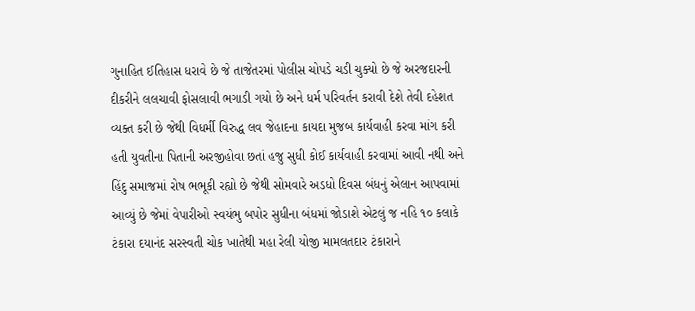ગુનાહિત ઈતિહાસ ધરાવે છે જે તાજેતરમાં પોલીસ ચોપડે ચડી ચુક્યો છે જે અરજદારની દીકરીને લલચાવી ફોસલાવી ભગાડી ગયો છે અને ધર્મ પરિવર્તન કરાવી દેશે તેવી દહેશત વ્યક્ત કરી છે જેથી વિધર્મી વિરુદ્ધ લવ જેહાદના કાયદા મુજબ કાર્યવાહી કરવા માંગ કરી હતી યુવતીના પિતાની અરજીહોવા છતાં હજુ સુધી કોઈ કાર્યવાહી કરવામાં આવી નથી અને હિંદુ સમાજમાં રોષ ભભૂકી રહ્યો છે જેથી સોમવારે અડધો દિવસ બંધનું એલાન આપવામાં આવ્યું છે જેમાં વેપારીઓ સ્વયંભુ બપોર સુધીના બંધમાં જોડાશે એટલું જ નહિ ૧૦ કલાકે ટંકારા દયાનંદ સરસ્વતી ચોક ખાતેથી મહા રેલી યોજી મામલતદાર ટંકારાને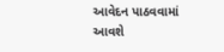આવેદન પાઠવવામાં આવશે